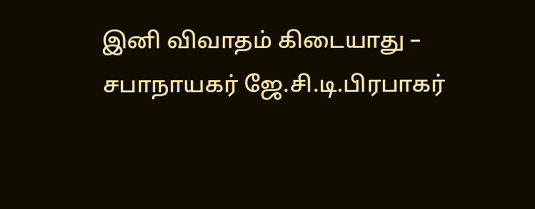இனி விவாதம் கிடையாது – சபாநாயகர் ஜே.சி.டி.பிரபாகர்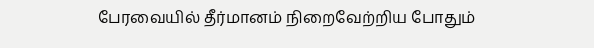பேரவையில் தீர்மானம் நிறைவேற்றிய போதும்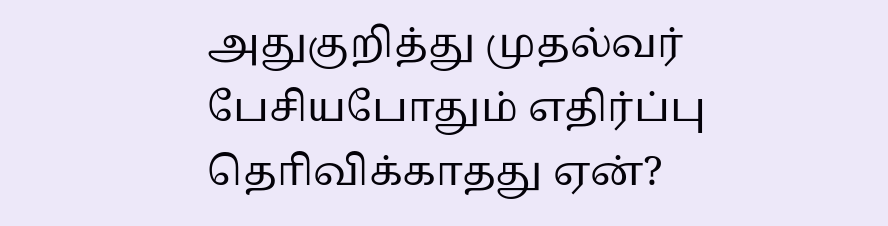அதுகுறித்து முதல்வர் பேசியபோதும் எதிர்ப்பு தொிவிக்காதது ஏன்?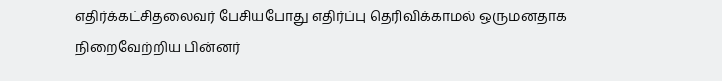எதிர்க்கட்சிதலைவர் பேசியபோது எதிர்ப்பு தெரிவிக்காமல் ஒருமனதாக நிறைவேற்றிய பின்னர்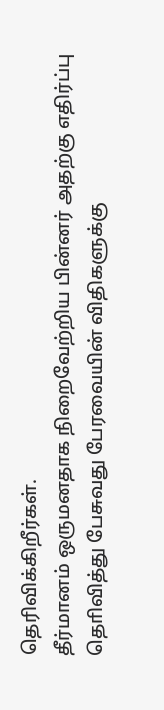தெரிவிக்கிறீர்கள்.
தீர்மானம் ஒருமனதாக நிறைவேற்றிய பின்னர் அதற்கு எதிர்ப்பு தொிவித்து பேசுவது பேரவையின் விதிகளுக்கு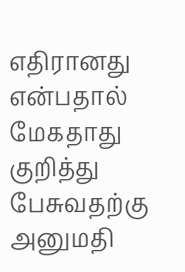எதிரானது என்பதால் மேகதாது குறித்து பேசுவதற்கு அனுமதி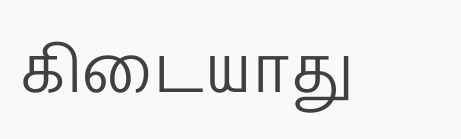கிடையாது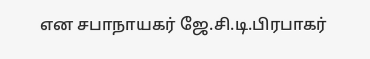என சபாநாயகர் ஜே.சி.டி.பிரபாகர்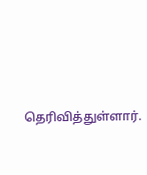தெரிவித்துள்ளார்.